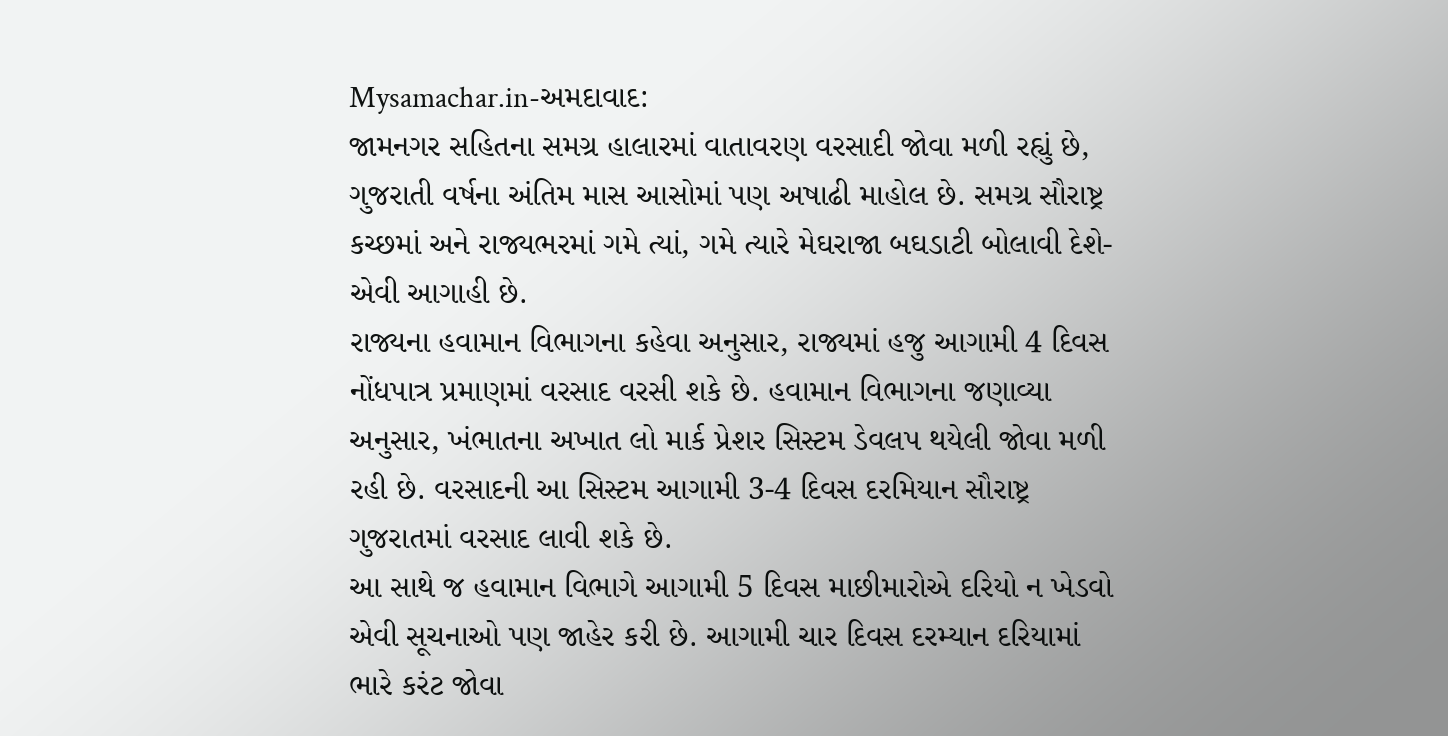Mysamachar.in-અમદાવાદ:
જામનગર સહિતના સમગ્ર હાલારમાં વાતાવરણ વરસાદી જોવા મળી રહ્યું છે, ગુજરાતી વર્ષના અંતિમ માસ આસોમાં પણ અષાઢી માહોલ છે. સમગ્ર સૌરાષ્ટ્ર કચ્છમાં અને રાજ્યભરમાં ગમે ત્યાં, ગમે ત્યારે મેઘરાજા બઘડાટી બોલાવી દેશે- એવી આગાહી છે.
રાજ્યના હવામાન વિભાગના કહેવા અનુસાર, રાજ્યમાં હજુ આગામી 4 દિવસ નોંધપાત્ર પ્રમાણમાં વરસાદ વરસી શકે છે. હવામાન વિભાગના જણાવ્યા અનુસાર, ખંભાતના અખાત લો માર્ક પ્રેશર સિસ્ટમ ડેવલપ થયેલી જોવા મળી રહી છે. વરસાદની આ સિસ્ટમ આગામી 3-4 દિવસ દરમિયાન સૌરાષ્ટ્ર ગુજરાતમાં વરસાદ લાવી શકે છે.
આ સાથે જ હવામાન વિભાગે આગામી 5 દિવસ માછીમારોએ દરિયો ન ખેડવો એવી સૂચનાઓ પણ જાહેર કરી છે. આગામી ચાર દિવસ દરમ્યાન દરિયામાં ભારે કરંટ જોવા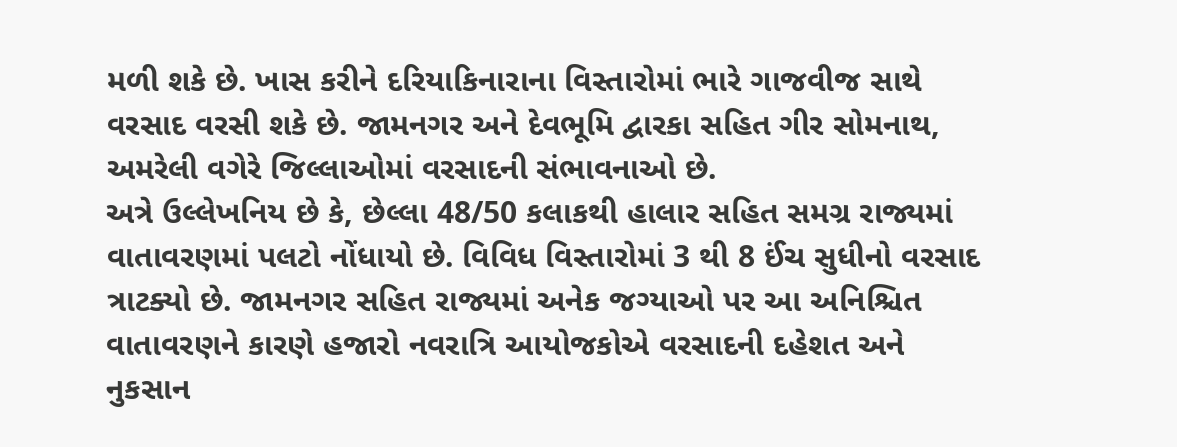મળી શકે છે. ખાસ કરીને દરિયાકિનારાના વિસ્તારોમાં ભારે ગાજવીજ સાથે વરસાદ વરસી શકે છે. જામનગર અને દેવભૂમિ દ્વારકા સહિત ગીર સોમનાથ, અમરેલી વગેરે જિલ્લાઓમાં વરસાદની સંભાવનાઓ છે.
અત્રે ઉલ્લેખનિય છે કે, છેલ્લા 48/50 કલાકથી હાલાર સહિત સમગ્ર રાજ્યમાં વાતાવરણમાં પલટો નોંધાયો છે. વિવિધ વિસ્તારોમાં 3 થી 8 ઈંચ સુધીનો વરસાદ ત્રાટક્યો છે. જામનગર સહિત રાજ્યમાં અનેક જગ્યાઓ પર આ અનિશ્ચિત વાતાવરણને કારણે હજારો નવરાત્રિ આયોજકોએ વરસાદની દહેશત અને નુકસાન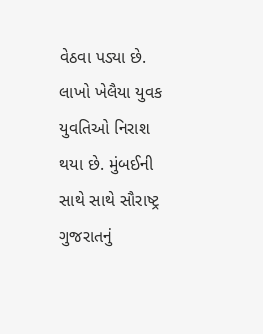વેઠવા પડ્યા છે. લાખો ખેલૈયા યુવક યુવતિઓ નિરાશ થયા છે. મુંબઈની સાથે સાથે સૌરાષ્ટ્ર ગુજરાતનું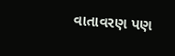વાતાવરણ પણ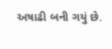અષાઢી બની ગયું છે.